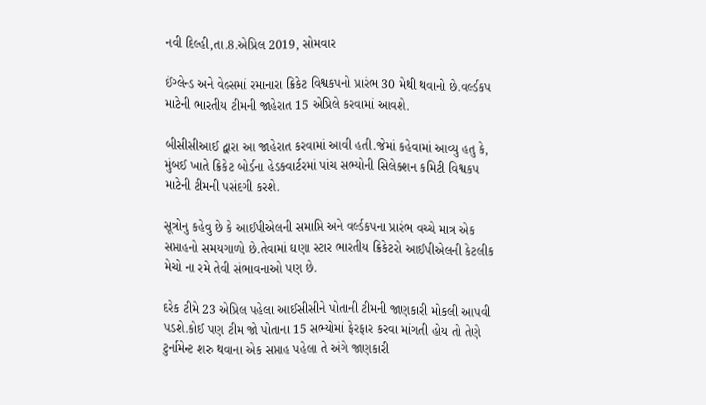નવી દિલ્હી,તા.8.એપ્રિલ 2019, સોમવાર

ઈંગ્લેન્ડ અને વેલ્સમાં રમાનારા ક્રિકેટ વિશ્વકપનો પ્રારંભ 30 મેથી થવાનો છે.વર્લ્ડકપ માટેની ભારતીય ટીમની જાહેરાત 15 એપ્રિલે કરવામાં આવશે.

બીસીસીઆઈ દ્વારા આ જાહેરાત કરવામાં આવી હતી.જેમાં કહેવામાં આવ્યુ હતુ કે, મુંબઈ ખાતે ક્રિકેટ બોર્ડના હેડક્વાર્ટરમાં પાંચ સભ્યોની સિલેક્શન કમિટી વિશ્વકપ માટેની ટીમની પસંદગી કરશે.

સૂત્રોનુ કહેવુ છે કે આઈપીએલની સમાપ્તિ અને વર્લ્ડકપના પ્રારંભ વચ્ચે માત્ર એક સપ્તાહનો સમયગાળો છે.તેવામાં ઘણા સ્ટાર ભારતીય ક્રિકેટરો આઈપીએલની કેટલીક મેચો ના રમે તેવી સંભાવનાઓ પણ છે.

દરેક ટીમે 23 એપ્રિલ પહેલા આઈસીસીને પોતાની ટીમની જાણકારી મોકલી આપવી  પડશે.કોઈ પણ ટીમ જો પોતાના 15 સભ્યોમાં ફેરફાર કરવા માંગતી હોય તો તેણે ટુર્નામેન્ટ શરુ થવાના એક સપ્તાહ પહેલા તે અંગે જાણકારી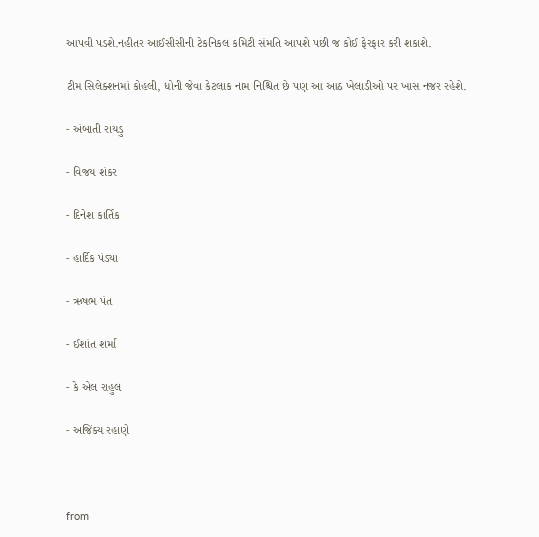આપવી પડશે.નહીતર આઈસીસીની ટેકનિકલ કમિટી સંમતિ આપશે પછી જ કોઈ ફેરફાર કરી શકાશે.

ટીમ સિલેક્શનમાં કોહલી, ધોની જેવા કેટલાક નામ નિશ્ચિત છે પણ આ આઠ ખેલાડીઓ પર ખાસ નજર રહેશે.

- અંબાતી રાયડુ

- વિજય શંકર

- દિનેશ કાર્તિક

- હાર્દિક પંડ્યા

- ઋષભ પંત

- ઈશાંત શર્મા

- કે એલ રાહુલ

- અજિંક્ય રહાણે



from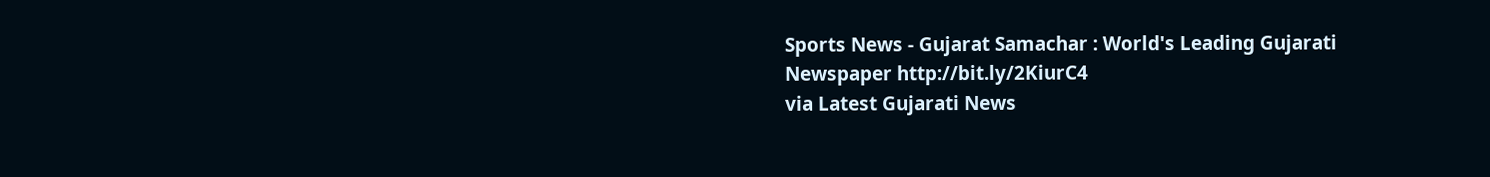Sports News - Gujarat Samachar : World's Leading Gujarati Newspaper http://bit.ly/2KiurC4
via Latest Gujarati News